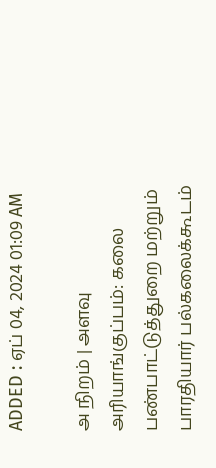ADDED : ஏப் 04, 2024 01:09 AM

அ நிறம் | அளவு
அரியாங்குப்பம்: கலை பண்பாட்டுத்துறை மற்றும் பாரதியார் பல்கலைக்கூடம்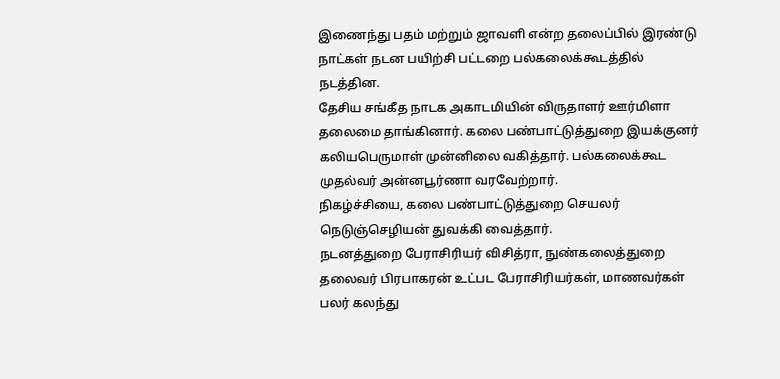இணைந்து பதம் மற்றும் ஜாவளி என்ற தலைப்பில் இரண்டு நாட்கள் நடன பயிற்சி பட்டறை பல்கலைக்கூடத்தில் நடத்தின.
தேசிய சங்கீத நாடக அகாடமியின் விருதாளர் ஊர்மிளா தலைமை தாங்கினார். கலை பண்பாட்டுத்துறை இயக்குனர் கலியபெருமாள் முன்னிலை வகித்தார். பல்கலைக்கூட முதல்வர் அன்னபூர்ணா வரவேற்றார்.
நிகழ்ச்சியை, கலை பண்பாட்டுத்துறை செயலர் நெடுஞ்செழியன் துவக்கி வைத்தார்.
நடனத்துறை பேராசிரியர் விசித்ரா, நுண்கலைத்துறை தலைவர் பிரபாகரன் உட்பட பேராசிரியர்கள், மாணவர்கள் பலர் கலந்து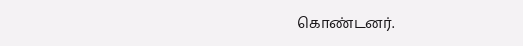கொண்டனர்.